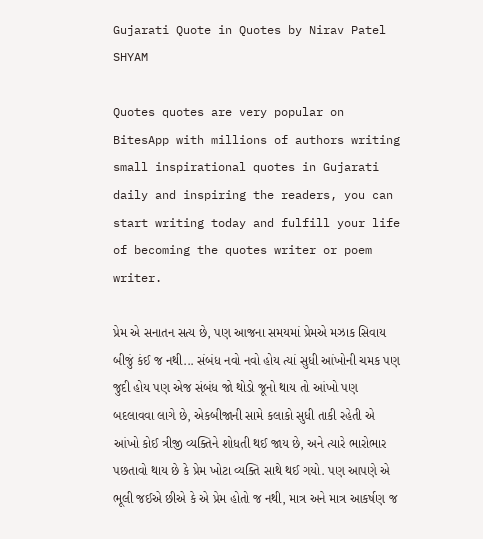Gujarati Quote in Quotes by Nirav Patel SHYAM

Quotes quotes are very popular on BitesApp with millions of authors writing small inspirational quotes in Gujarati daily and inspiring the readers, you can start writing today and fulfill your life of becoming the quotes writer or poem writer.

પ્રેમ એ સનાતન સત્ય છે, પણ આજના સમયમાં પ્રેમએ મઝાક સિવાય બીજું કંઈ જ નથી... સંબંધ નવો નવો હોય ત્યાં સુધી આંખોની ચમક પણ જુદી હોય પણ એજ સંબંધ જો થોડો જૂનો થાય તો આંખો પણ બદલાવવા લાગે છે, એકબીજાની સામે કલાકો સુધી તાકી રહેતી એ આંખો કોઈ ત્રીજી વ્યક્તિને શોધતી થઈ જાય છે, અને ત્યારે ભારોભાર પછતાવો થાય છે કે પ્રેમ ખોટા વ્યક્તિ સાથે થઈ ગયો. પણ આપણે એ ભૂલી જઈએ છીએ કે એ પ્રેમ હોતો જ નથી, માત્ર અને માત્ર આકર્ષણ જ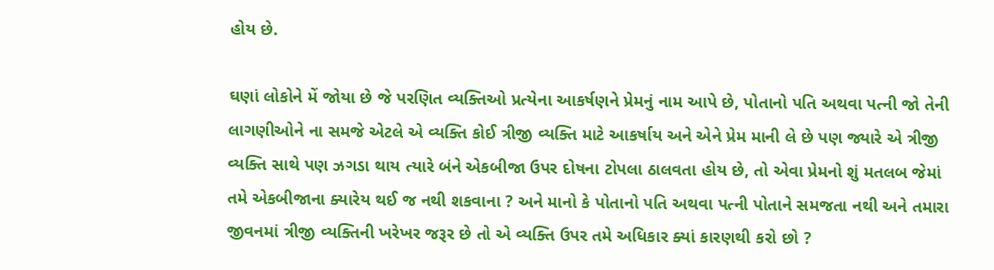હોય છે.

ઘણાં લોકોને મેં જોયા છે જે પરણિત વ્યક્તિઓ પ્રત્યેના આકર્ષણને પ્રેમનું નામ આપે છે, પોતાનો પતિ અથવા પત્ની જો તેની લાગણીઓને ના સમજે એટલે એ વ્યક્તિ કોઈ ત્રીજી વ્યક્તિ માટે આકર્ષાય અને એને પ્રેમ માની લે છે પણ જ્યારે એ ત્રીજી વ્યક્તિ સાથે પણ ઝગડા થાય ત્યારે બંને એકબીજા ઉપર દોષના ટોપલા ઠાલવતા હોય છે, તો એવા પ્રેમનો શું મતલબ જેમાં તમે એકબીજાના ક્યારેય થઈ જ નથી શકવાના ? અને માનો કે પોતાનો પતિ અથવા પત્ની પોતાને સમજતા નથી અને તમારા જીવનમાં ત્રીજી વ્યક્તિની ખરેખર જરૂર છે તો એ વ્યક્તિ ઉપર તમે અધિકાર ક્યાં કારણથી કરો છો ?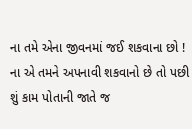ના તમે એના જીવનમાં જઈ શકવાના છો ! ના એ તમને અપનાવી શકવાનો છે તો પછી શું કામ પોતાની જાતે જ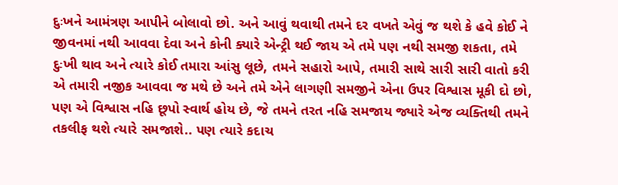દુઃખને આમંત્રણ આપીને બોલાવો છો. અને આવું થવાથી તમને દર વખતે એવું જ થશે કે હવે કોઈ ને જીવનમાં નથી આવવા દેવા અને કોની ક્યારે એન્ટ્રી થઈ જાય એ તમે પણ નથી સમજી શકતા, તમે દુઃખી થાવ અને ત્યારે કોઈ તમારા આંસુ લૂછે, તમને સહારો આપે, તમારી સાથે સારી સારી વાતો કરી એ તમારી નજીક આવવા જ મથે છે અને તમે એને લાગણી સમજીને એના ઉપર વિશ્વાસ મૂકી દો છો, પણ એ વિશ્વાસ નહિ છૂપો સ્વાર્થ હોય છે, જે તમને તરત નહિ સમજાય જ્યારે એજ વ્યક્તિથી તમને તકલીફ થશે ત્યારે સમજાશે.. પણ ત્યારે કદાચ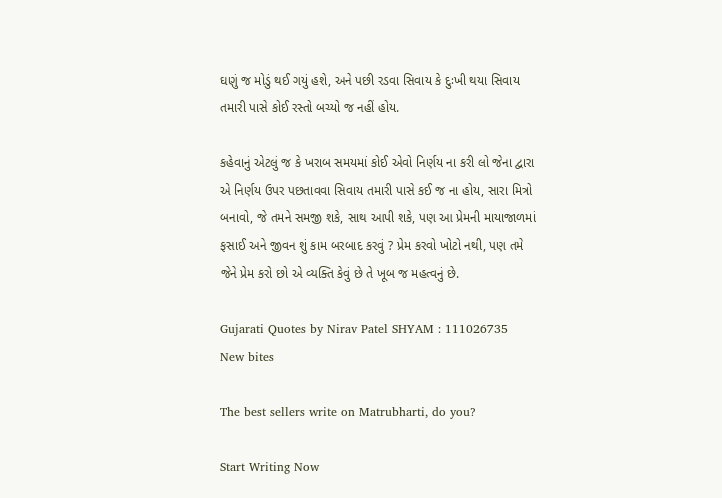ઘણું જ મોડું થઈ ગયું હશે, અને પછી રડવા સિવાય કે દુઃખી થયા સિવાય તમારી પાસે કોઈ રસ્તો બચ્યો જ નહીં હોય.

કહેવાનું એટલું જ કે ખરાબ સમયમાં કોઈ એવો નિર્ણય ના કરી લો જેના દ્વારા એ નિર્ણય ઉપર પછતાવવા સિવાય તમારી પાસે કઈ જ ના હોય, સારા મિત્રો બનાવો, જે તમને સમજી શકે, સાથ આપી શકે, પણ આ પ્રેમની માયાજાળમાં ફસાઈ અને જીવન શું કામ બરબાદ કરવું ? પ્રેમ કરવો ખોટો નથી, પણ તમે જેને પ્રેમ કરો છો એ વ્યક્તિ કેવું છે તે ખૂબ જ મહત્વનું છે.

Gujarati Quotes by Nirav Patel SHYAM : 111026735
New bites

The best sellers write on Matrubharti, do you?

Start Writing Now